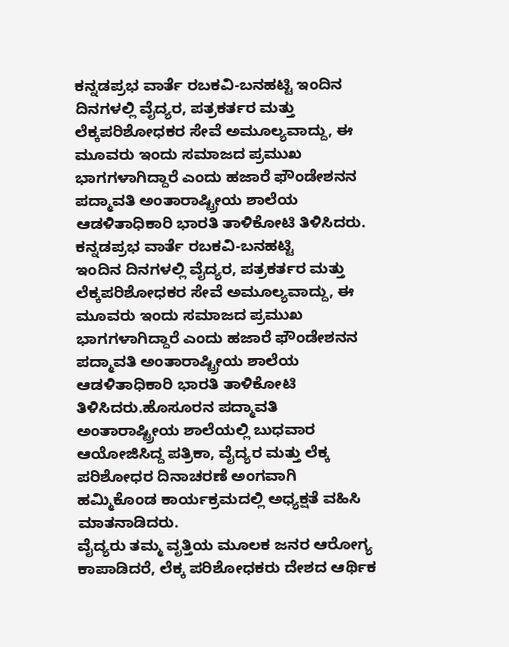ಕನ್ನಡಪ್ರಭ ವಾರ್ತೆ ರಬಕವಿ-ಬನಹಟ್ಟಿ ಇಂದಿನ ದಿನಗಳಲ್ಲಿ ವೈದ್ಯರ, ಪತ್ರಕರ್ತರ ಮತ್ತು ಲೆಕ್ಕಪರಿಶೋಧಕರ ಸೇವೆ ಅಮೂಲ್ಯವಾದ್ದು, ಈ ಮೂವರು ಇಂದು ಸಮಾಜದ ಪ್ರಮುಖ ಭಾಗಗಳಾಗಿದ್ದಾರೆ ಎಂದು ಹಜಾರೆ ಫೌಂಡೇಶನನ ಪದ್ಮಾವತಿ ಅಂತಾರಾಷ್ಟ್ರೀಯ ಶಾಲೆಯ ಆಡಳಿತಾಧಿಕಾರಿ ಭಾರತಿ ತಾಳಿಕೋಟಿ ತಿಳಿಸಿದರು.
ಕನ್ನಡಪ್ರಭ ವಾರ್ತೆ ರಬಕವಿ-ಬನಹಟ್ಟಿ
ಇಂದಿನ ದಿನಗಳಲ್ಲಿ ವೈದ್ಯರ, ಪತ್ರಕರ್ತರ ಮತ್ತು ಲೆಕ್ಕಪರಿಶೋಧಕರ ಸೇವೆ ಅಮೂಲ್ಯವಾದ್ದು, ಈ ಮೂವರು ಇಂದು ಸಮಾಜದ ಪ್ರಮುಖ ಭಾಗಗಳಾಗಿದ್ದಾರೆ ಎಂದು ಹಜಾರೆ ಫೌಂಡೇಶನನ ಪದ್ಮಾವತಿ ಅಂತಾರಾಷ್ಟ್ರೀಯ ಶಾಲೆಯ ಆಡಳಿತಾಧಿಕಾರಿ ಭಾರತಿ ತಾಳಿಕೋಟಿ ತಿಳಿಸಿದರು.ಹೊಸೂರನ ಪದ್ಮಾವತಿ ಅಂತಾರಾಷ್ಟ್ರೀಯ ಶಾಲೆಯಲ್ಲಿ ಬುಧವಾರ ಆಯೋಜಿಸಿದ್ದ ಪತ್ರಿಕಾ, ವೈದ್ಯರ ಮತ್ತು ಲೆಕ್ಕ ಪರಿಶೋಧರ ದಿನಾಚರಣೆ ಅಂಗವಾಗಿ ಹಮ್ಮಿಕೊಂಡ ಕಾರ್ಯಕ್ರಮದಲ್ಲಿ ಅಧ್ಯಕ್ಷತೆ ವಹಿಸಿ ಮಾತನಾಡಿದರು.
ವೈದ್ಯರು ತಮ್ಮ ವೃತ್ತಿಯ ಮೂಲಕ ಜನರ ಆರೋಗ್ಯ ಕಾಪಾಡಿದರೆ, ಲೆಕ್ಕ ಪರಿಶೋಧಕರು ದೇಶದ ಆರ್ಥಿಕ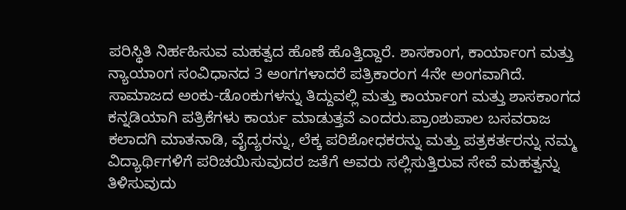ಪರಿಸ್ಥಿತಿ ನಿರ್ಹಹಿಸುವ ಮಹತ್ವದ ಹೊಣೆ ಹೊತ್ತಿದ್ದಾರೆ. ಶಾಸಕಾಂಗ, ಕಾರ್ಯಾಂಗ ಮತ್ತು ನ್ಯಾಯಾಂಗ ಸಂವಿಧಾನದ 3 ಅಂಗಗಳಾದರೆ ಪತ್ರಿಕಾರಂಗ 4ನೇ ಅಂಗವಾಗಿದೆ. ಸಾಮಾಜದ ಅಂಕು-ಡೊಂಕುಗಳನ್ನು ತಿದ್ದುವಲ್ಲಿ ಮತ್ತು ಕಾರ್ಯಾಂಗ ಮತ್ತು ಶಾಸಕಾಂಗದ ಕನ್ನಡಿಯಾಗಿ ಪತ್ರಿಕೆಗಳು ಕಾರ್ಯ ಮಾಡುತ್ತವೆ ಎಂದರು.ಪ್ರಾಂಶುಪಾಲ ಬಸವರಾಜ ಕಲಾದಗಿ ಮಾತನಾಡಿ, ವೈದ್ಯರನ್ನು, ಲೆಕ್ಕ ಪರಿಶೋಧಕರನ್ನು ಮತ್ತು ಪತ್ರಕರ್ತರನ್ನು ನಮ್ಮ ವಿದ್ಯಾರ್ಥಿಗಳಿಗೆ ಪರಿಚಯಿಸುವುದರ ಜತೆಗೆ ಅವರು ಸಲ್ಲಿಸುತ್ತಿರುವ ಸೇವೆ ಮಹತ್ವನ್ನು ತಿಳಿಸುವುದು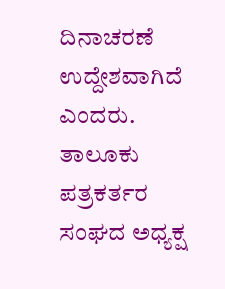ದಿನಾಚರಣೆ ಉದ್ದೇಶವಾಗಿದೆ ಎಂದರು.
ತಾಲೂಕು ಪತ್ರಕರ್ತರ ಸಂಘದ ಅಧ್ಯಕ್ಷ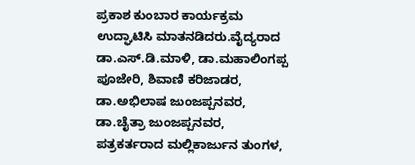ಪ್ರಕಾಶ ಕುಂಬಾರ ಕಾರ್ಯಕ್ರಮ ಉದ್ಘಾಟಿಸಿ ಮಾತನಡಿದರು.ವೈದ್ಯರಾದ ಡಾ.ಎಸ್.ಡಿ.ಮಾಳಿ, ಡಾ.ಮಹಾಲಿಂಗಪ್ಪ ಪೂಜೇರಿ, ಶಿವಾಣಿ ಕರಿಜಾಡರ, ಡಾ.ಅಭಿಲಾಷ ಜುಂಜಪ್ಪನವರ, ಡಾ.ಚೈತ್ರಾ ಜುಂಜಪ್ಪನವರ, ಪತ್ರಕರ್ತರಾದ ಮಲ್ಲಿಕಾರ್ಜುನ ತುಂಗಳ,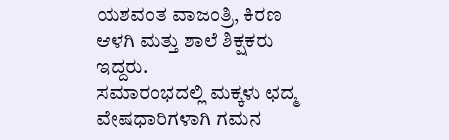ಯಶವಂತ ವಾಜಂತ್ರಿ, ಕಿರಣ ಆಳಗಿ ಮತ್ತು ಶಾಲೆ ಶಿಕ್ಷಕರು ಇದ್ದರು.
ಸಮಾರಂಭದಲ್ಲಿ ಮಕ್ಕಳು ಛದ್ಮ ವೇಷಧಾರಿಗಳಾಗಿ ಗಮನ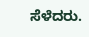ಸೆಳೆದರು.